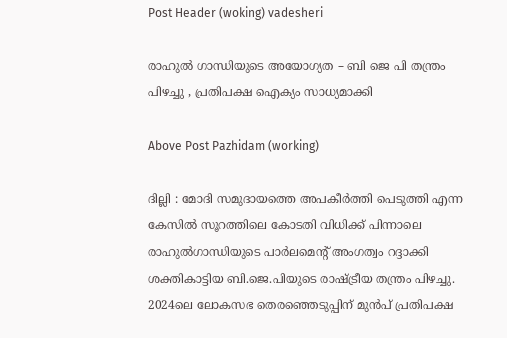Post Header (woking) vadesheri

രാഹുൽ ഗാന്ധിയുടെ അയോഗ്യത – ബി ജെ പി തന്ത്രം പിഴച്ചു , പ്രതിപക്ഷ ഐക്യം സാധ്യമാക്കി

Above Post Pazhidam (working)

ദില്ലി : മോദി സമുദായത്തെ അപകീർത്തി പെടുത്തി എന്ന കേസിൽ സൂറത്തിലെ കോടതി വിധിക്ക് പിന്നാലെ രാഹുൽഗാന്ധിയു‌‌ടെ പാർലമെന്റ് അംഗത്വം റദ്ദാക്കി ശക്തികാട്ടിയ ബി.ജെ.പിയുടെ രാഷ്ട്രീയ തന്ത്രം പിഴച്ചു. 2024ലെ ലോകസഭ തെരഞ്ഞെടുപ്പിന് മുൻപ് പ്രതിപക്ഷ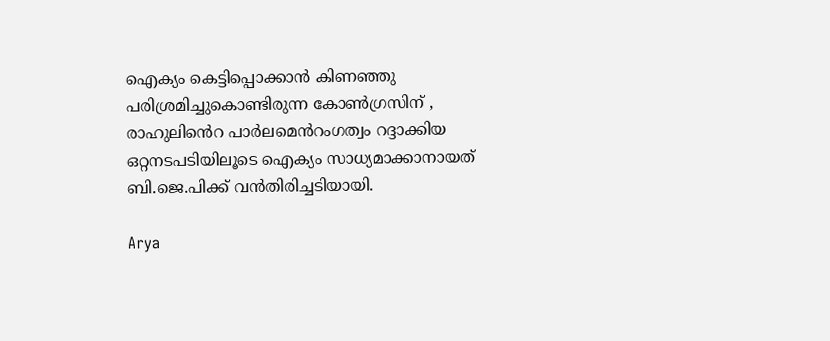ഐക്യം കെട്ടിപ്പൊക്കാൻ കിണഞ്ഞു പരിശ്രമിച്ചുകൊണ്ടിരുന്ന കോൺഗ്രസിന് , രാഹുലിൻെറ പാർലമെൻറംഗത്വം റദ്ദാക്കിയ ഒറ്റന‌‌ടപടിയിലൂടെ ഐക്യം സാധ്യമാക്കാനായത് ബി.ജെ.പിക്ക് വൻതിരിച്ചടിയായി.

Arya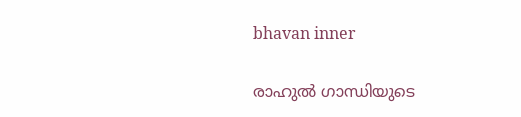bhavan inner

രാഹുൽ ഗാന്ധിയുടെ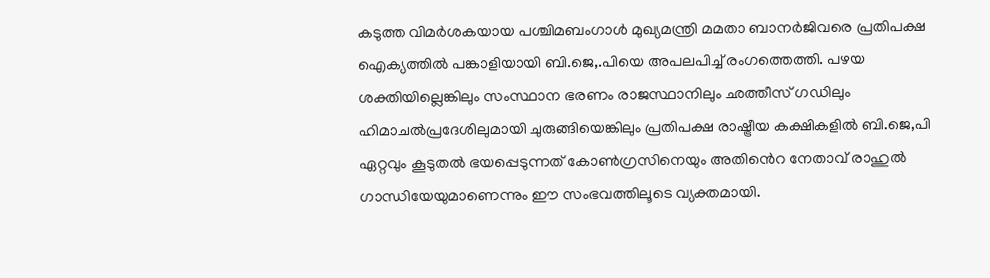കടുത്ത വിമർശകയായ പശ്ചിമബംഗാൾ മുഖ്യമന്ത്രി മമതാ ബാനർജിവരെ പ്രതിപക്ഷ ഐക്യത്തിൽ പങ്കാളിയായി ബി.ജെ,.പിയെ അപലപിച്ച് രംഗത്തെത്തി. പഴയ ശക്തിയില്ലെങ്കിലും സംസ്ഥാന ഭരണം രാജസ്ഥാനിലും ഛത്തീസ് ഗഡിലും ഹിമാചൽപ്രദേശിലുമായി ചുരുങ്ങിയെങ്കിലും പ്രതിപക്ഷ രാഷ്ട്രീയ കക്ഷികളിൽ ബി.ജെ,പി ഏറ്റവും കൂടുതൽ ഭയപ്പെടുന്നത് കോൺഗ്രസിനെയും അതിൻെറ നേതാവ് രാഹുൽ ഗാന്ധിയേയുമാണെന്നും ഈ സംഭവത്തിലൂടെ വ്യക്തമായി.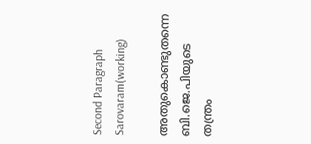Second Paragraph  Sarovaram(working)

അതുകൊണ്ടുതന്നെ ബി.ജെ.പിയുടെ തന്ത്രം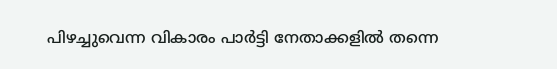പിഴച്ചുവെന്ന വികാരം പാർട്ടി നേതാക്കളിൽ തന്നെ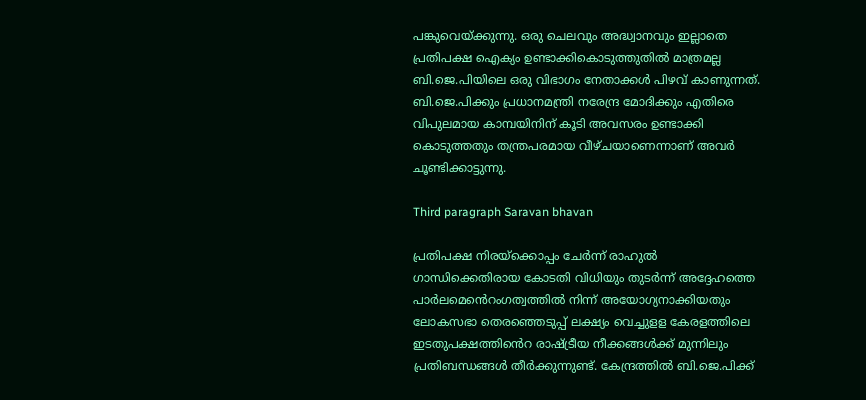പങ്കുവെയ്ക്കുന്നു. ഒരു ചെലവും അദ്ധ്വാനവും ഇല്ലാതെ പ്രതിപക്ഷ ഐക്യം ഉണ്ടാക്കികൊടുത്തുതിൽ മാത്രമല്ല ബി.ജെ.പിയിലെ ഒരു വിഭാഗം നേതാക്കൾ പിഴവ് കാണുന്നത്. ബി.ജെ.പിക്കും പ്രധാനമന്ത്രി നരേന്ദ്ര മോദിക്കും എതിരെ വിപുലമായ കാമ്പയിനിന് കൂടി അവസരം ഉണ്ടാക്കി കൊടുത്തതും തന്ത്രപരമായ വീഴ്ചയാണെന്നാണ് അവർ ചൂണ്ടിക്കാട്ടുന്നു.

Third paragraph Saravan bhavan

പ്രതിപക്ഷ നിര‌യ്ക്കൊപ്പം ചേർന്ന് രാഹുൽ ഗാന്ധിക്കെതിരായ കോടതി വിധിയും തുടർന്ന് അദ്ദേഹത്തെ പാർലമെൻെറംഗത്വത്തിൽ നിന്ന് അയോഗ്യനാക്കിയതും ലോകസഭാ തെരഞ്ഞെടുപ്പ് ലക്ഷ്യം വെച്ചുളള കേരളത്തിലെ ഇടതുപക്ഷത്തിൻ‍െറ രാഷ്ട്രീയ നീക്കങ്ങൾക്ക് മുന്നിലും പ്രതിബന്ധങ്ങൾ തീർക്കുന്നുണ്ട്. കേന്ദ്രത്തിൽ ബി.ജെ.പിക്ക്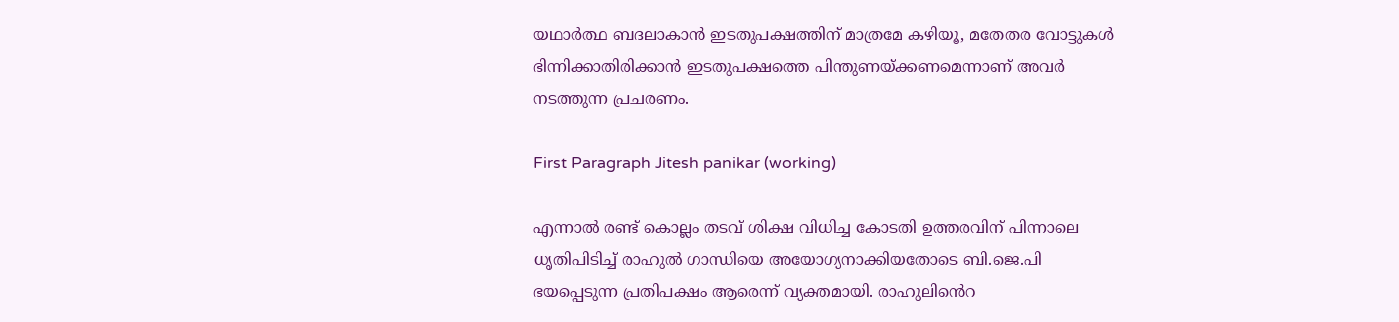യഥാർത്ഥ ബദലാകാൻ ഇടതുപക്ഷത്തിന് മാത്രമേ കഴിയൂ, മതേതര വോട്ടുകൾ ഭിന്നിക്കാതിരിക്കാൻ ഇടതുപക്ഷത്തെ പിന്തുണയ്ക്കണമെന്നാണ് അവർ ന‌‌‌ടത്തുന്ന പ്രചരണം.

First Paragraph Jitesh panikar (working)

എന്നാൽ രണ്ട് കൊല്ലം തടവ് ശിക്ഷ വിധിച്ച കോടതി ഉത്തരവിന് പിന്നാലെ ധൃതിപി‌ടിച്ച് രാഹുൽ ഗാന്ധിയെ അയോഗ്യനാക്കിയതോടെ ബി.ജെ.പി ഭയപ്പെടുന്ന പ്രതിപക്ഷം ആരെന്ന് വ്യക്തമായി. രാഹുലിൻെറ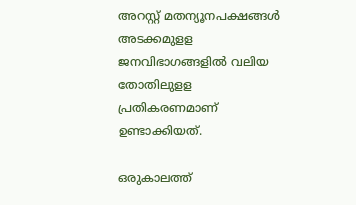അറസ്റ്റ് മതന്യൂനപക്ഷങ്ങൾ അ‌ടക്കമുളള ജനവിഭാഗങ്ങളിൽ വലിയ തോതിലുളള പ്രതികരണമാണ് ഉണ്ടാക്കിയത്.

ഒരുകാലത്ത്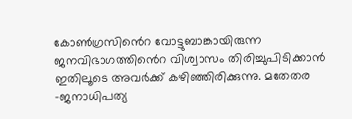കോൺഗ്രസിൻെറ വോട്ടുബാങ്കായിരുന്ന ജനവിഭാഗത്തിൻെറ വിശ്വാസം തിരിച്ചുപിടിക്കാൻ ഇതിലൂടെ അവർക്ക് കഴിഞ്ഞിരിക്കുന്നു. മതേതര -ജനാധിപത്യ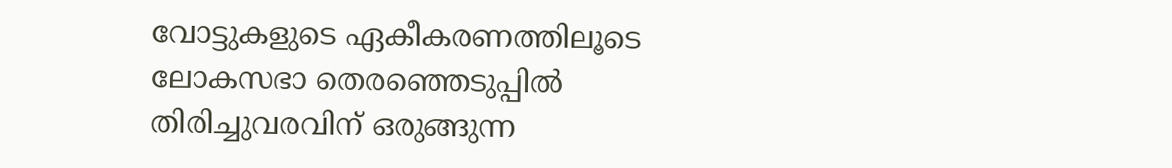വോട്ടുകളുടെ ഏകീകരണത്തിലൂടെ ലോകസഭാ തെരഞ്ഞെടുപ്പിൽ തിരിച്ചുവരവിന് ഒരുങ്ങുന്ന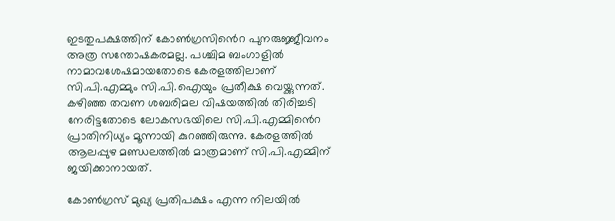ഇടതുപക്ഷത്തിന് കോൺഗ്രസിൻെറ പുനരുജ്ജീവനം അത്ര സന്തോഷകരമല്ല. പശ്ചിമ ബംഗാളിൽ നാമാവശേഷമായതോടെ കേരളത്തിലാണ് സി.പി.എമ്മും സി.പി.ഐയും പ്രതീക്ഷ വെയ്ക്കുന്നത്. കഴിഞ്ഞ തവണ ശബരിമല വിഷയത്തിൽ തിരിച്ചടി നേരിട്ടതോടെ ലോകസഭയിലെ സി.പി.എമ്മിൻെറ പ്രാതിനിധ്യം മൂന്നായി കുറഞ്ഞിരുന്നു. കേരളത്തിൽ ആലപ്പുഴ മണ്ഡ‍ലത്തിൽ മാത്രമാണ് സി.പി.എമ്മിന് ജയിക്കാനായത്.

കോൺഗ്രസ് മുഖ്യ പ്രതിപക്ഷം എന്ന നിലയിൽ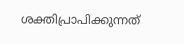ശക്തിപ്രാപിക്കുന്നത്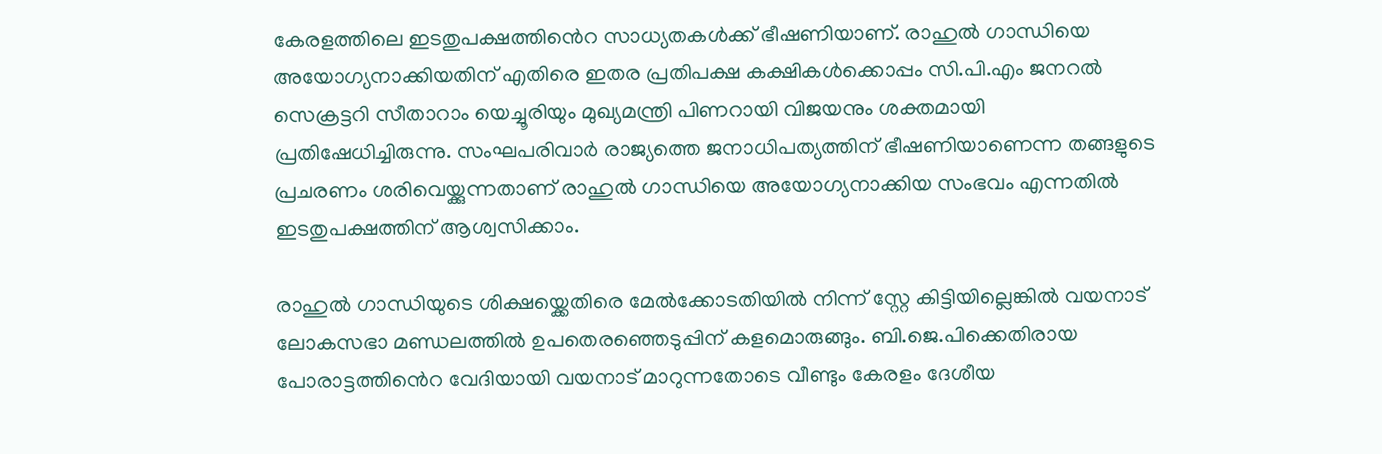കേരളത്തിലെ ഇടതുപക്ഷത്തിൻെറ സാധ്യതകൾക്ക് ഭീഷണിയാണ്. രാഹുൽ ഗാന്ധിയെ അയോഗ്യനാക്കിയതിന് എതിരെ ഇതര പ്രതിപക്ഷ കക്ഷികൾക്കൊപ്പം സി.പി.എം ജനറൽ സെക്രട്ടറി സീതാറാം യെച്ചൂരിയും മുഖ്യമന്ത്രി പിണറായി വിജയനും ശക്തമായി പ്രതിഷേധിച്ചിരുന്നു. സംഘപരിവാർ രാജ്യത്തെ ജനാധിപത്യത്തിന് ഭീഷണിയാണെന്ന തങ്ങളുടെ പ്രചരണം ശരിവെയ്ക്കുന്നതാണ് രാഹുൽ ഗാന്ധിയെ അയോഗ്യനാക്കിയ സംഭവം എന്നതിൽ ഇടതുപക്ഷത്തിന് ആശ്വസിക്കാം.

രാഹുൽ ഗാന്ധിയുടെ ശിക്ഷ‌യ്ക്കെതിരെ മേൽക്കോടതിയിൽ നിന്ന് സ്റ്റേ കിട്ടിയില്ലെങ്കിൽ വയനാട് ലോകസഭാ മണ്ഡലത്തിൽ ഉപതെരഞ്ഞെടുപ്പിന് കളമൊരുങ്ങും. ബി.ജെ.പിക്കെതിരായ പോരാട്ടത്തിൻെറ വേദിയായി വയനാട് മാറുന്നതോടെ വീണ്ടും കേരളം ദേശീയ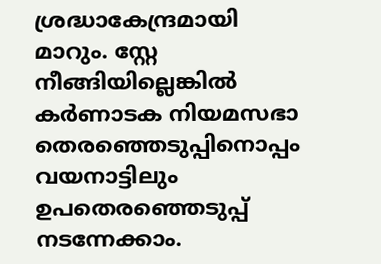ശ്രദ്ധാകേന്ദ്രമായി മാറും. സ്റ്റേ നീങ്ങിയില്ലെങ്കിൽ കർണാടക നിയമസഭാ തെരഞ്ഞെടുപ്പിനൊപ്പം വയനാട്ടിലും ഉപതെരഞ്ഞെ‌‌ടുപ്പ് നടന്നേക്കാം.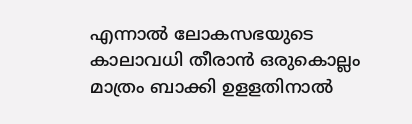എന്നാൽ ലോകസഭയുടെ കാലാവധി തീരാൻ ഒരുകൊല്ലം മാത്രം ബാക്കി ഉളളതിനാൽ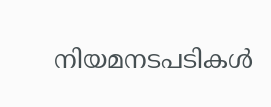ന‌ിയമന‌‌‌ടപടികൾ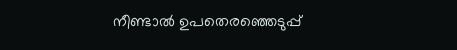നീണ്ടാൽ ഉപതെരഞ്ഞെ‌ടുപ്പ്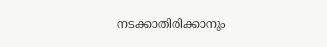നടക്കാതിരിക്കാനും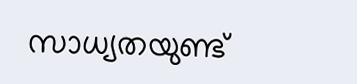സാധ്യതയുണ്ട്